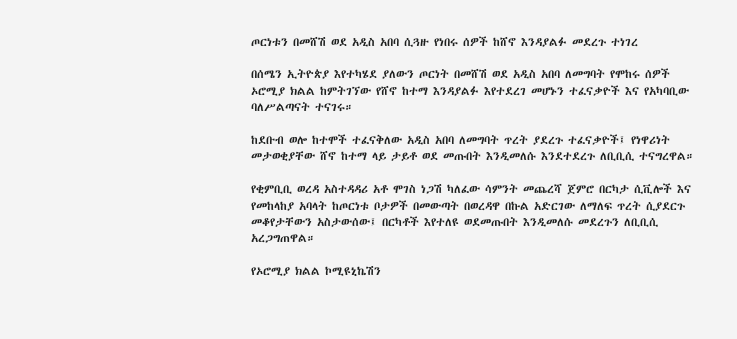ጦርነቱን በመሸሽ ወደ አዲስ አበባ ሲጓዙ የነበሩ ሰዎች ከሸኖ እንዳያልፉ መደረጉ ተነገረ

በሰሜን ኢትዮጵያ እየተካሄደ ያለውን ጦርነት በመሸሽ ወደ አዲስ አበባ ለመግባት የሞከሩ ሰዎች ኦሮሚያ ክልል ከምትገኘው የሸኖ ከተማ እንዳያልፉ እየተደረገ መሆኑን ተፈናቃዮች እና የአካባቢው ባለሥልጣናት ተናገሩ።

ከደቡብ ወሎ ከተሞች ተፈናቅለው አዲስ አበባ ለመግባት ጥረት ያደረጉ ተፈናቃዮች፤ የነዋሪነት መታወቂያቸው ሸኖ ከተማ ላይ ታይቶ ወደ መጡበት እንዲመለሱ እንደተደረጉ ለቢቢሲ ተናግረዋል።

የቂምቢቢ ወረዳ አስተዳዳሪ አቶ ሞገስ ነጋሽ ካለፈው ሳምንት መጨረሻ ጀምሮ በርካታ ሲቪሎች እና የመከላከያ አባላት ከጦርነቱ ቦታዎች በመውጣት በወረዳዋ በኩል አድርገው ለማለፍ ጥረት ሲያደርጉ መቆየታቸውን አስታውሰው፤ በርካቶች እየተለዩ ወደመጡበት እንዲመለሱ መደረጉን ለቢቢሲ አረጋግጠዋል።

የኦሮሚያ ክልል ኮሚዩኒኬሽን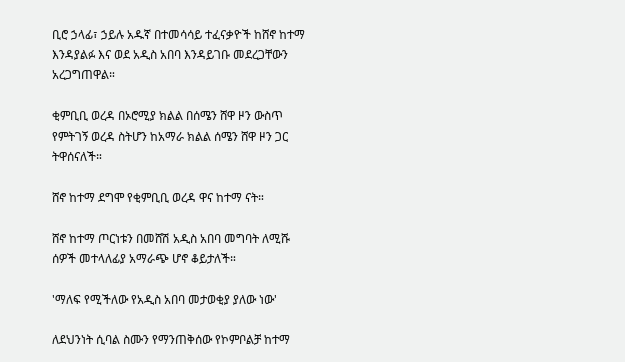ቢሮ ኃላፊ፣ ኃይሉ አዱኛ በተመሳሳይ ተፈናቃዮች ከሸኖ ከተማ እንዳያልፉ እና ወደ አዲስ አበባ እንዳይገቡ መደረጋቸውን አረጋግጠዋል።

ቂምቢቢ ወረዳ በኦሮሚያ ክልል በሰሜን ሸዋ ዞን ውስጥ የምትገኝ ወረዳ ስትሆን ከአማራ ክልል ሰሜን ሸዋ ዞን ጋር ትዋሰናለች።

ሸኖ ከተማ ደግሞ የቂምቢቢ ወረዳ ዋና ከተማ ናት።

ሸኖ ከተማ ጦርነቱን በመሸሽ አዲስ አበባ መግባት ለሚሹ ሰዎች መተላለፊያ አማራጭ ሆኖ ቆይታለች።

'ማለፍ የሚችለው የአዲስ አበባ መታወቂያ ያለው ነው'

ለደህንነት ሲባል ስሙን የማንጠቅሰው የኮምቦልቻ ከተማ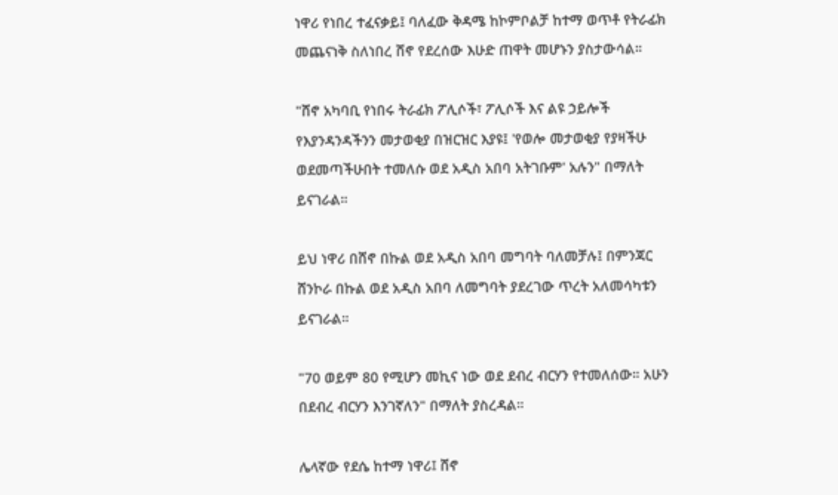ነዋሪ የነበረ ተፈናቃይ፤ ባለፈው ቅዳሜ ከኮምቦልቻ ከተማ ወጥቶ የትራፊክ መጨናነቅ ስለነበረ ሸኖ የደረሰው እሁድ ጠዋት መሆኑን ያስታውሳል።

"ሸኖ አካባቢ የነበሩ ትራፊክ ፖሊሶች፣ ፖሊሶች እና ልዩ ኃይሎች የእያንዳንዳችንን መታወቂያ በዝርዝር እያዩ፤ 'የወሎ መታወቂያ የያዛችሁ ወደመጣችሁበት ተመለሱ ወደ አዲስ አበባ አትገቡም' አሉን" በማለት ይናገራል።

ይህ ነዋሪ በሸኖ በኩል ወደ አዲስ አበባ መግባት ባለመቻሉ፤ በምንጃር ሸንኮራ በኩል ወደ አዲስ አበባ ለመግባት ያደረገው ጥረት አለመሳካቱን ይናገራል።

"70 ወይም 80 የሚሆን መኪና ነው ወደ ደብረ ብርሃን የተመለሰው። አሁን በደብረ ብርሃን እንገኛለን" በማለት ያስረዳል።

ሌላኛው የደሴ ከተማ ነዋሪ፤ ሸኖ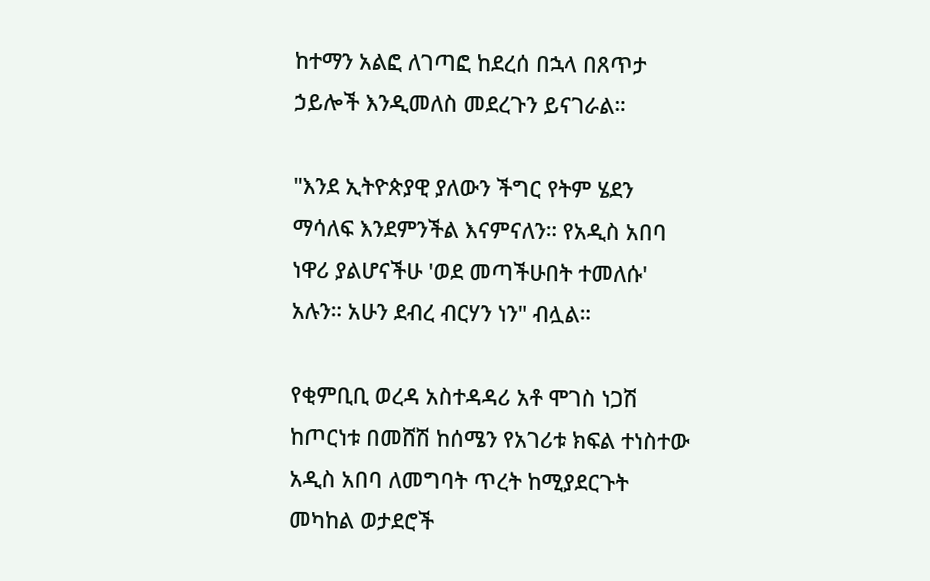ከተማን አልፎ ለገጣፎ ከደረሰ በኋላ በጸጥታ ኃይሎች እንዲመለስ መደረጉን ይናገራል።

"እንደ ኢትዮጵያዊ ያለውን ችግር የትም ሄደን ማሳለፍ እንደምንችል እናምናለን። የአዲስ አበባ ነዋሪ ያልሆናችሁ 'ወደ መጣችሁበት ተመለሱ' አሉን። አሁን ደብረ ብርሃን ነን" ብሏል።

የቂምቢቢ ወረዳ አስተዳዳሪ አቶ ሞገስ ነጋሽ ከጦርነቱ በመሸሽ ከሰሜን የአገሪቱ ክፍል ተነስተው አዲስ አበባ ለመግባት ጥረት ከሚያደርጉት መካከል ወታደሮች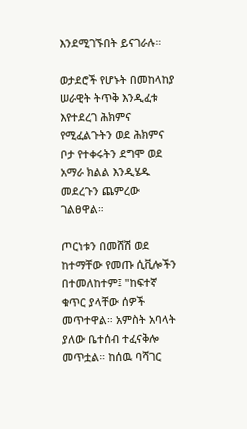እንደሚገኙበት ይናገራሉ።

ወታደሮች የሆኑት በመከላከያ ሠራዊት ትጥቅ እንዲፈቱ እየተደረገ ሕክምና የሚፈልጉትን ወደ ሕክምና ቦታ የተቀሩትን ደግሞ ወደ አማራ ክልል እንዲሄዱ መደረጉን ጨምረው ገልፀዋል።

ጦርነቱን በመሸሽ ወደ ከተማቸው የመጡ ሲቪሎችን በተመለከተም፤ "ከፍተኛ ቁጥር ያላቸው ሰዎች መጥተዋል። አምስት አባላት ያለው ቤተሰብ ተፈናቅሎ መጥቷል። ከሰዉ ባሻገር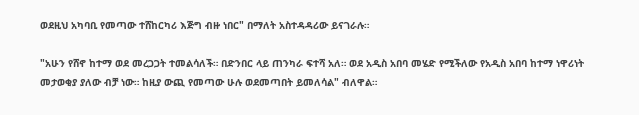ወደዚህ አካባቢ የመጣው ተሸከርካሪ እጅግ ብዙ ነበር" በማለት አስተዳዳሪው ይናገራሉ።

"አሁን የሸኖ ከተማ ወደ መረጋጋት ተመልሳለች። በድንበር ላይ ጠንካራ ፍተሻ አለ። ወደ አዲስ አበባ መሄድ የሚችለው የአዲስ አበባ ከተማ ነዋሪነት መታወቂያ ያለው ብቻ ነው። ከዚያ ውጪ የመጣው ሁሉ ወደመጣበት ይመለሳል" ብለዋል።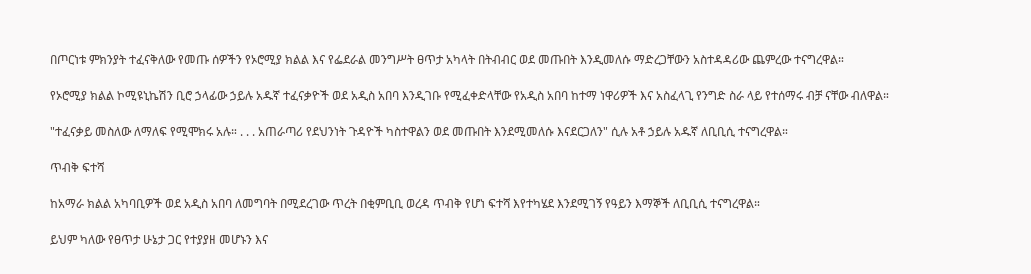በጦርነቱ ምክንያት ተፈናቅለው የመጡ ሰዎችን የኦሮሚያ ክልል እና የፌደራል መንግሥት ፀጥታ አካላት በትብብር ወደ መጡበት እንዲመለሱ ማድረጋቸውን አስተዳዳሪው ጨምረው ተናግረዋል።

የኦሮሚያ ክልል ኮሚዩኒኬሽን ቢሮ ኃላፊው ኃይሉ አዱኛ ተፈናቃዮች ወደ አዲስ አበባ እንዲገቡ የሚፈቀድላቸው የአዲስ አበባ ከተማ ነዋሪዎች እና አስፈላጊ የንግድ ስራ ላይ የተሰማሩ ብቻ ናቸው ብለዋል።

"ተፈናቃይ መስለው ለማለፍ የሚሞክሩ አሉ። . . . አጠራጣሪ የደህንነት ጉዳዮች ካስተዋልን ወደ መጡበት እንደሚመለሱ እናደርጋለን" ሲሉ አቶ ኃይሉ አዱኛ ለቢቢሲ ተናግረዋል።

ጥብቅ ፍተሻ

ከአማራ ክልል አካባቢዎች ወደ አዲስ አበባ ለመግባት በሚደረገው ጥረት በቂምቢቢ ወረዳ ጥብቅ የሆነ ፍተሻ እየተካሄደ እንደሚገኝ የዓይን እማኞች ለቢቢሲ ተናግረዋል።

ይህም ካለው የፀጥታ ሁኔታ ጋር የተያያዘ መሆኑን እና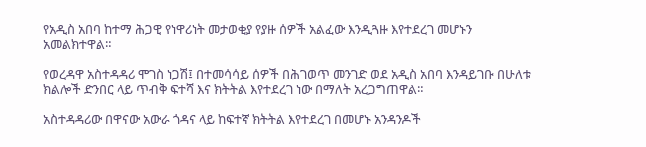የአዲስ አበባ ከተማ ሕጋዊ የነዋሪነት መታወቂያ የያዙ ሰዎች አልፈው እንዲጓዙ እየተደረገ መሆኑን አመልክተዋል።

የወረዳዋ አስተዳዳሪ ሞገስ ነጋሽ፤ በተመሳሳይ ሰዎች በሕገወጥ መንገድ ወደ አዲስ አበባ እንዳይገቡ በሁለቱ ክልሎች ድንበር ላይ ጥብቅ ፍተሻ እና ክትትል እየተደረገ ነው በማለት አረጋግጠዋል።

አስተዳዳሪው በዋናው አውራ ጎዳና ላይ ከፍተኛ ክትትል እየተደረገ በመሆኑ አንዳንዶች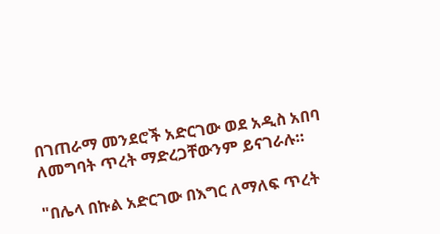በገጠራማ መንደሮች አድርገው ወደ አዲስ አበባ ለመግባት ጥረት ማድረጋቸውንም ይናገራሉ።

"በሌላ በኩል አድርገው በእግር ለማለፍ ጥረት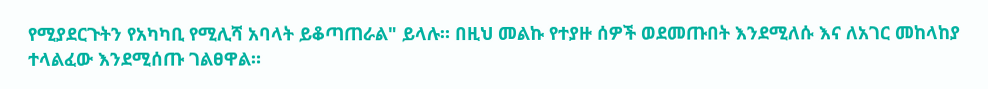የሚያደርጉትን የአካካቢ የሚሊሻ አባላት ይቆጣጠራል" ይላሉ። በዚህ መልኩ የተያዙ ሰዎች ወደመጡበት እንደሚለሱ እና ለአገር መከላከያ ተላልፈው እንደሚሰጡ ገልፀዋል።